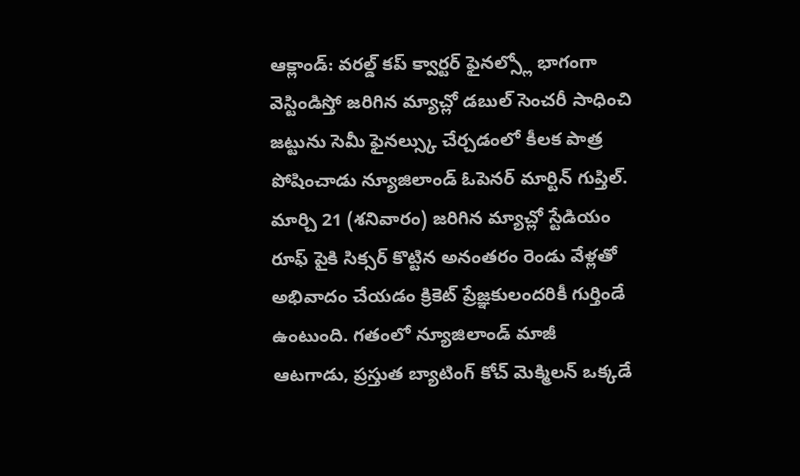ఆక్లాండ్: వరల్డ్ కప్ క్వార్టర్ ఫైనల్స్లో భాగంగా వెస్టిండిస్తో జరిగిన మ్యాచ్లో డబుల్ సెంచరీ సాధించి జట్టును సెమీ ఫైనల్స్కు చేర్చడంలో కీలక పాత్ర పోషించాడు న్యూజిలాండ్ ఓపెనర్ మార్టిన్ గుప్తిల్.
మార్చి 21 (శనివారం) జరిగిన మ్యాచ్లో స్టేడియం రూఫ్ పైకి సిక్సర్ కొట్టిన అనంతరం రెండు వేళ్లతో అభివాదం చేయడం క్రికెట్ ప్రేజ్ఞకులందరికీ గుర్తిండే ఉంటుంది. గతంలో న్యూజిలాండ్ మాజీ ఆటగాడు, ప్రస్తుత బ్యాటింగ్ కోచ్ మెక్మిలన్ ఒక్కడే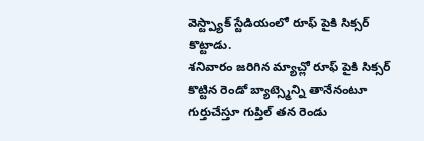వెస్ట్ప్యాక్ స్టేడియంలో రూఫ్ పైకి సిక్సర్ కొట్టాడు.
శనివారం జరిగిన మ్యాచ్లో రూఫ్ పైకి సిక్సర్ కొట్టిన రెండో బ్యాట్స్మెన్ని తానేనంటూ గుర్తుచేస్తూ గుప్తిల్ తన రెండు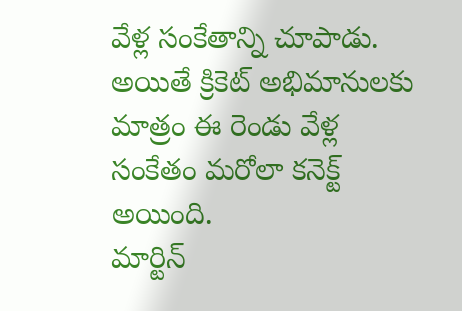వేళ్ల సంకేతాన్ని చూపాడు. అయితే క్రికెట్ అభిమానులకు మాత్రం ఈ రెండు వేళ్ల సంకేతం మరోలా కనెక్ట్ అయింది.
మార్టిన్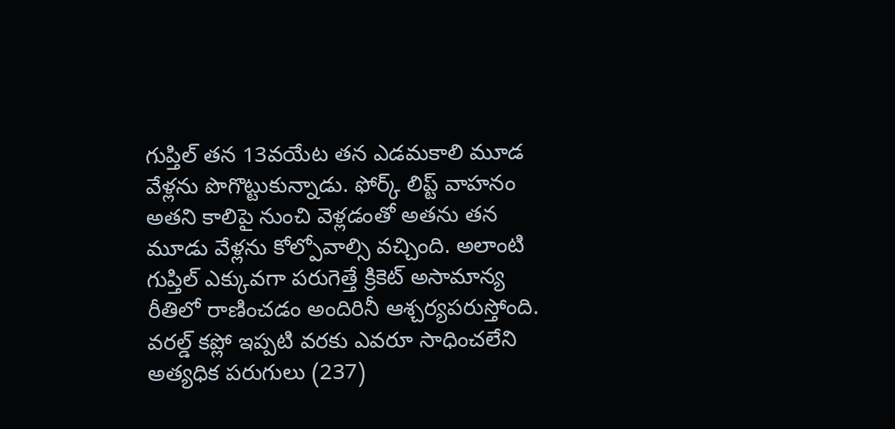గుప్తిల్ తన 13వయేట తన ఎడమకాలి మూడ వేళ్లను పొగొట్టుకున్నాడు. ఫోర్క్ లిప్ట్ వాహనం అతని కాలిపై నుంచి వెళ్లడంతో అతను తన మూడు వేళ్లను కోల్పోవాల్సి వచ్చింది. అలాంటి గుప్తిల్ ఎక్కువగా పరుగెత్తే క్రికెట్ అసామాన్య రీతిలో రాణించడం అందిరినీ ఆశ్చర్యపరుస్తోంది.
వరల్డ్ కప్లో ఇప్పటి వరకు ఎవరూ సాధించలేని అత్యధిక పరుగులు (237)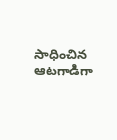సాధించిన ఆటగాడిగా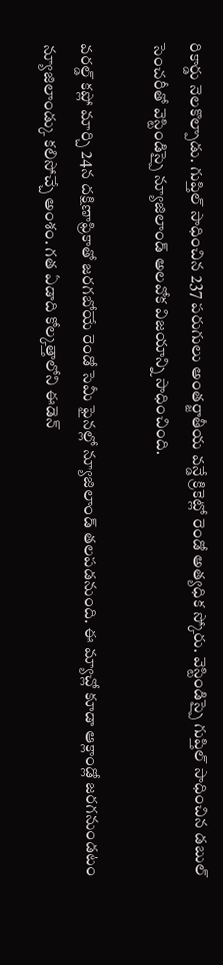రికార్డు నెలకొల్పాడు. గుప్తిల్ సాధించిన 237 పరుగులు అంతర్జాతీయ వన్డే క్రికెట్లో రెండో అత్యధిక స్కోరు. వెస్టిండిస్పై గుప్తిల్ సాధించిన డబుల్ సెంచరీతో వెస్టిండిస్పై న్యూజిలాండ్ అలవోక విజయాన్ని సాధించింది.

వరల్డ్ కప్లో మార్చి 24న దక్షిణాఫ్రికాతో జరగబోయే రెండో సెమీ ఫైనల్లో న్యూజిలాండ్ తలపడనుంది. ఈ మ్యాచ్లో కూడా ఆక్లాండ్లో జరగనుండటం న్యూజిలాండ్కు కలిసోచ్చే అంశం. గత ఏడాది కోల్కత్తాలోని ఈడెన్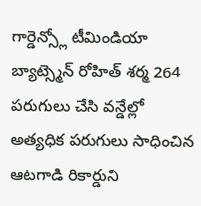గార్డెన్స్లో టీమిండియా బ్యాట్స్మెన్ రోహిత్ శర్మ 264 పరుగులు చేసి వన్డేల్లో అత్యధిక పరుగులు సాధించిన ఆటగాడి రికార్డుని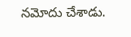నమోదు చేశాడు.